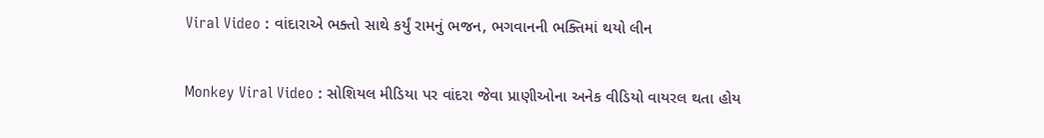Viral Video : વાંદારાએ ભક્તો સાથે કર્યું રામનું ભજન, ભગવાનની ભક્તિમાં થયો લીન

Monkey Viral Video : સોશિયલ મીડિયા પર વાંદરા જેવા પ્રાણીઓના અનેક વીડિયો વાયરલ થતા હોય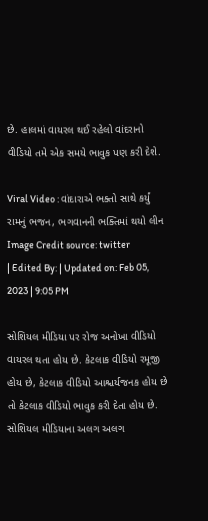છે. હાલમાં વાયરલ થઈ રહેલો વાંદરાનો વીડિયો તમે એક સમયે ભાવુક પણ કરી દેશે.

Viral Video : વાંદારાએ ભક્તો સાથે કર્યું રામનું ભજન, ભગવાનની ભક્તિમાં થયો લીન
Image Credit source: twitter
| Edited By: | Updated on: Feb 05, 2023 | 9:05 PM

સોશિયલ મીડિયા પર રોજ અનોખા વીડિયો વાયરલ થતા હોય છે. કેટલાક વીડિયો રમૂજી હોય છે, કેટલાક વીડિયો આશ્ચર્યજનક હોય છે તો કેટલાક વીડિયો ભાવુક કરી દેતા હોય છે. સોશિયલ મીડિયાના અલગ અલગ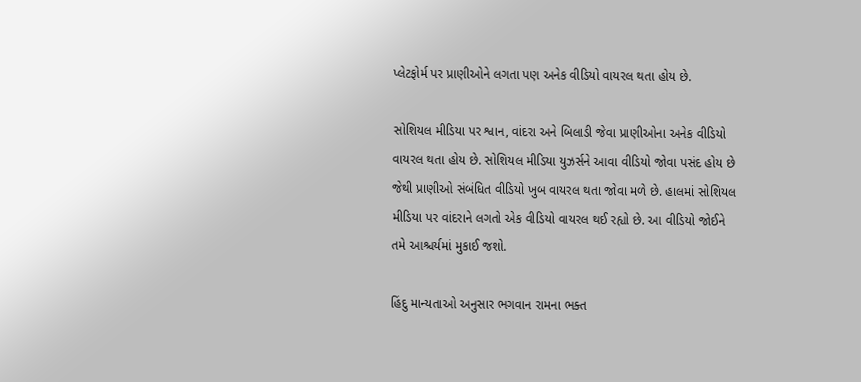પ્લેટફોર્મ પર પ્રાણીઓને લગતા પણ અનેક વીડિયો વાયરલ થતા હોય છે.

સોશિયલ મીડિયા પર શ્વાન, વાંદરા અને બિલાડી જેવા પ્રાણીઓના અનેક વીડિયો વાયરલ થતા હોય છે. સોશિયલ મીડિયા યુઝર્સને આવા વીડિયો જોવા પસંદ હોય છે જેથી પ્રાણીઓ સંબંધિત વીડિયો ખુબ વાયરલ થતા જોવા મળે છે. હાલમાં સોશિયલ મીડિયા પર વાંદરાને લગતો એક વીડિયો વાયરલ થઈ રહ્યો છે. આ વીડિયો જોઈને તમે આશ્ચર્યમાં મુકાઈ જશો.

હિંદુ માન્યતાઓ અનુસાર ભગવાન રામના ભક્ત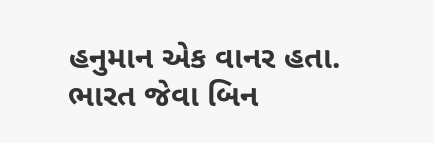હનુમાન એક વાનર હતા. ભારત જેવા બિન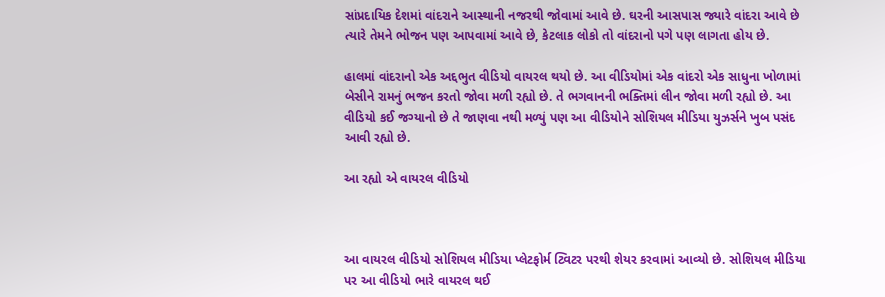સાંપ્રદાયિક દેશમાં વાંદરાને આસ્થાની નજરથી જોવામાં આવે છે. ઘરની આસપાસ જ્યારે વાંદરા આવે છે ત્યારે તેમને ભોજન પણ આપવામાં આવે છે, કેટલાક લોકો તો વાંદરાનો પગે પણ લાગતા હોય છે.

હાલમાં વાંદરાનો એક અદ્દભુત વીડિયો વાયરલ થયો છે. આ વીડિયોમાં એક વાંદરો એક સાધુના ખોળામાં બેસીને રામનું ભજન કરતો જોવા મળી રહ્યો છે. તે ભગવાનની ભક્તિમાં લીન જોવા મળી રહ્યો છે. આ વીડિયો કઈ જગ્યાનો છે તે જાણવા નથી મળ્યું પણ આ વીડિયોને સોશિયલ મીડિયા યુઝર્સને ખુબ પસંદ આવી રહ્યો છે.

આ રહ્યો એ વાયરલ વીડિયો



આ વાયરલ વીડિયો સોશિયલ મીડિયા પ્લેટફોર્મ ટ્વિટર પરથી શેયર કરવામાં આવ્યો છે. સોશિયલ મીડિયા પર આ વીડિયો ભારે વાયરલ થઈ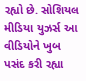રહ્યો છે. સોશિયલ મીડિયા યુઝર્સ આ વીડિયોને ખુબ પસંદ કરી રહ્યા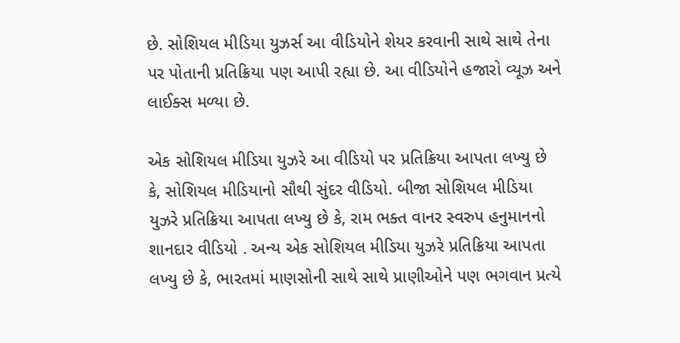છે. સોશિયલ મીડિયા યુઝર્સ આ વીડિયોને શેયર કરવાની સાથે સાથે તેના પર પોતાની પ્રતિક્રિયા પણ આપી રહ્યા છે. આ વીડિયોને હજારો વ્યૂઝ અને લાઈક્સ મળ્યા છે.

એક સોશિયલ મીડિયા યુઝરે આ વીડિયો પર પ્રતિક્રિયા આપતા લખ્યુ છે કે, સોશિયલ મીડિયાનો સૌથી સુંદર વીડિયો. બીજા સોશિયલ મીડિયા યુઝરે પ્રતિક્રિયા આપતા લખ્યુ છે કે, રામ ભક્ત વાનર સ્વરુપ હનુમાનનો શાનદાર વીડિયો . અન્ય એક સોશિયલ મીડિયા યુઝરે પ્રતિક્રિયા આપતા લખ્યુ છે કે, ભારતમાં માણસોની સાથે સાથે પ્રાણીઓને પણ ભગવાન પ્રત્યે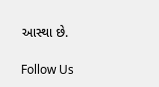આસ્થા છે.

Follow Us